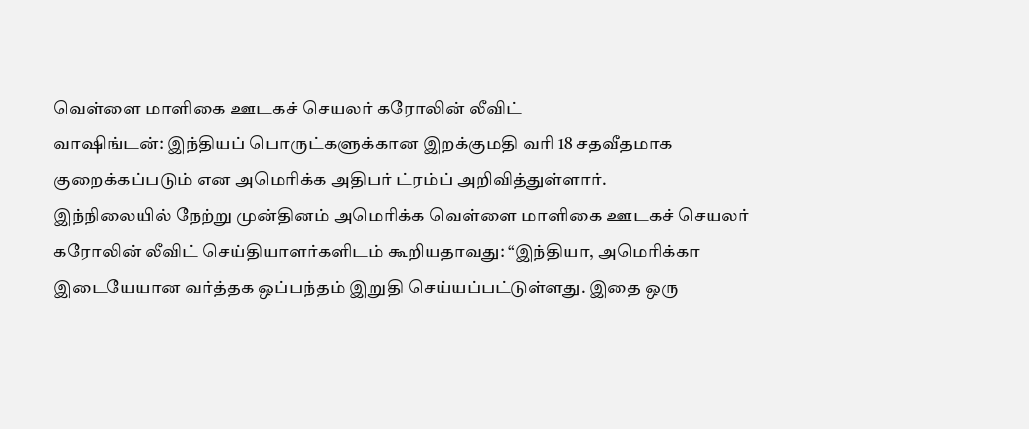வெள்ளை மாளிகை ஊடகச் செயலர் கரோலின் லீவிட்
வாஷிங்டன்: இந்தியப் பொருட்களுக்கான இறக்குமதி வரி 18 சதவீதமாக குறைக்கப்படும் என அமெரிக்க அதிபர் ட்ரம்ப் அறிவித்துள்ளார்.
இந்நிலையில் நேற்று முன்தினம் அமெரிக்க வெள்ளை மாளிகை ஊடகச் செயலர் கரோலின் லீவிட் செய்தியாளர்களிடம் கூறியதாவது: “இந்தியா, அமெரிக்கா இடையேயான வர்த்தக ஒப்பந்தம் இறுதி செய்யப்பட்டுள்ளது. இதை ஒரு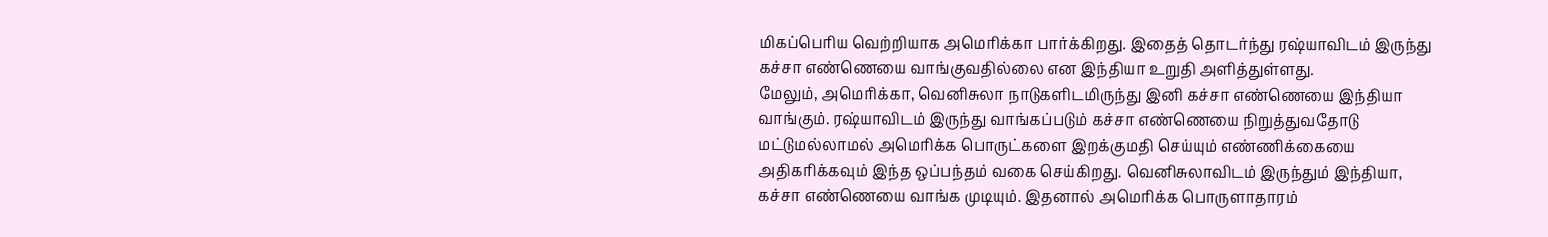மிகப்பெரிய வெற்றியாக அமெரிக்கா பார்க்கிறது. இதைத் தொடர்ந்து ரஷ்யாவிடம் இருந்து கச்சா எண்ணெயை வாங்குவதில்லை என இந்தியா உறுதி அளித்துள்ளது.
மேலும், அமெரிக்கா, வெனிசுலா நாடுகளிடமிருந்து இனி கச்சா எண்ணெயை இந்தியா வாங்கும். ரஷ்யாவிடம் இருந்து வாங்கப்படும் கச்சா எண்ணெயை நிறுத்துவதோடு மட்டுமல்லாமல் அமெரிக்க பொருட்களை இறக்குமதி செய்யும் எண்ணிக்கையை அதிகரிக்கவும் இந்த ஒப்பந்தம் வகை செய்கிறது. வெனிசுலாவிடம் இருந்தும் இந்தியா, கச்சா எண்ணெயை வாங்க முடியும். இதனால் அமெரிக்க பொருளாதாரம்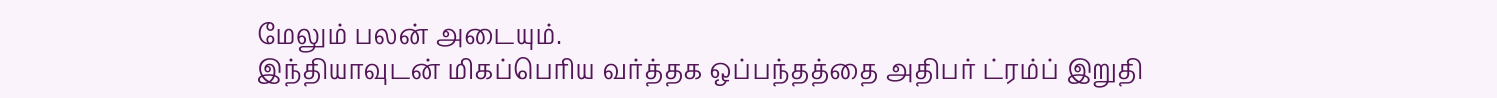மேலும் பலன் அடையும்.
இந்தியாவுடன் மிகப்பெரிய வர்த்தக ஒப்பந்தத்தை அதிபர் ட்ரம்ப் இறுதி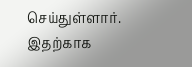செய்துள்ளார். இதற்காக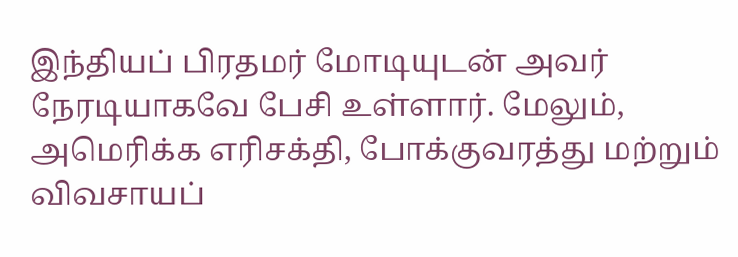இந்தியப் பிரதமர் மோடியுடன் அவர் நேரடியாகவே பேசி உள்ளார். மேலும், அமெரிக்க எரிசக்தி, போக்குவரத்து மற்றும் விவசாயப்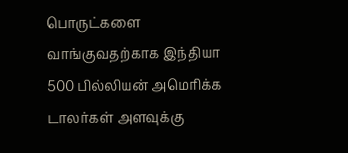பொருட்களை வாங்குவதற்காக இந்தியா 500 பில்லியன் அமெரிக்க டாலர்கள் அளவுக்கு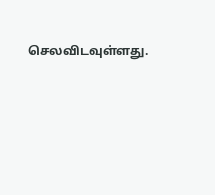செலவிடவுள்ளது.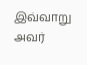இவ்வாறு அவர்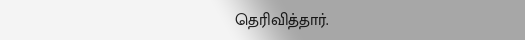தெரிவித்தார்.